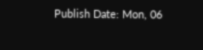Publish Date: Mon, 06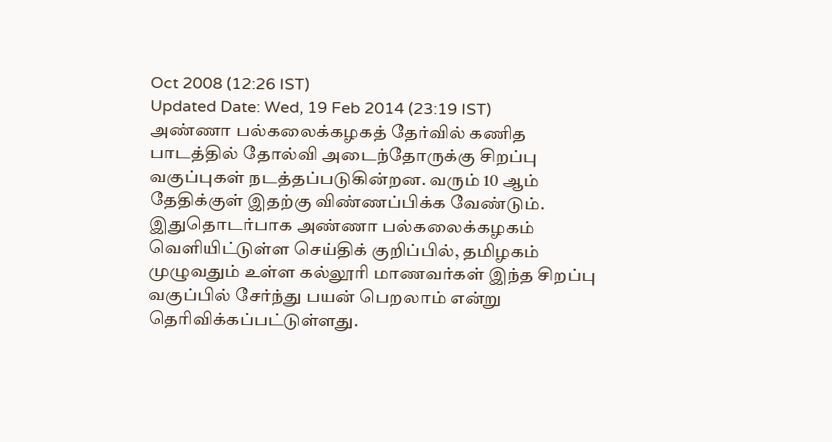Oct 2008 (12:26 IST)
Updated Date: Wed, 19 Feb 2014 (23:19 IST)
அண்ணா பல்கலைக்கழகத் தேர்வில் கணித பாடத்தில் தோல்வி அடைந்தோருக்கு சிறப்பு வகுப்புகள் நடத்தப்படுகின்றன. வரும் 10 ஆம் தேதிக்குள் இதற்கு விண்ணப்பிக்க வேண்டும்.
இதுதொடர்பாக அண்ணா பல்கலைக்கழகம் வெளியிட்டுள்ள செய்திக் குறிப்பில், தமிழகம் முழுவதும் உள்ள கல்லூரி மாணவர்கள் இந்த சிறப்பு வகுப்பில் சேர்ந்து பயன் பெறலாம் என்று தெரிவிக்கப்பட்டுள்ளது.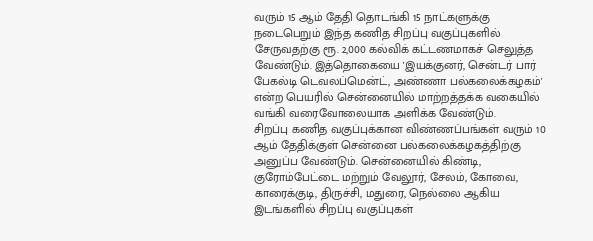வரும் 15 ஆம் தேதி தொடங்கி 15 நாட்களுக்கு நடைபெறும் இந்த கணித சிறப்பு வகுப்புகளில் சேருவதற்கு ரூ. 2,000 கல்விக் கட்டணமாகச் செலுத்த வேண்டும். இத்தொகையை 'இயக்குனர், சென்டர் பார் பேகல்டி டெவலப்மென்ட், அண்ணா பல்கலைக்கழகம்' என்ற பெயரில் சென்னையில் மாற்றத்தக்க வகையில் வங்கி வரைவோலையாக அளிக்க வேண்டும்.
சிறப்பு கணித வகுப்புக்கான விண்ணப்பங்கள் வரும் 10 ஆம் தேதிக்குள் சென்னை பல்கலைக்கழகத்திற்கு அனுப்ப வேண்டும். சென்னையில் கிண்டி, குரோம்பேட்டை மற்றும் வேலூர், சேலம், கோவை, காரைக்குடி, திருச்சி, மதுரை, நெல்லை ஆகிய இடங்களில் சிறப்பு வகுப்புகள்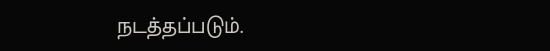நடத்தப்படும்.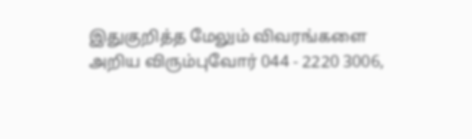இதுகுறித்த மேலும் விவரங்களை அறிய விரும்புவோர் 044 - 2220 3006,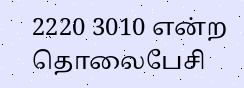2220 3010 என்ற தொலைபேசி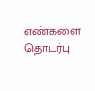எண்களை தொடர்பு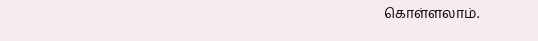கொள்ளலாம்.